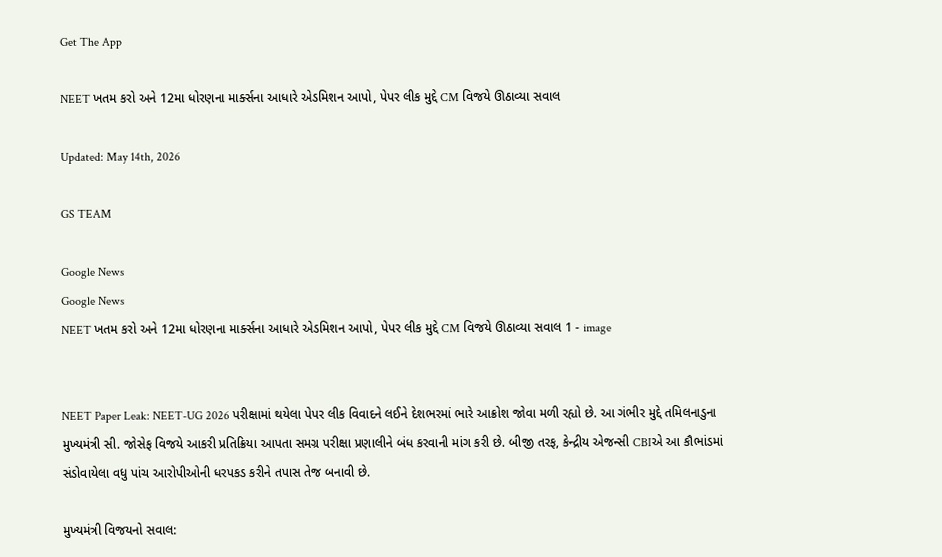Get The App

NEET ખતમ કરો અને 12મા ધોરણના માર્ક્સના આધારે એડમિશન આપો, પેપર લીક મુદ્દે CM વિજયે ઊઠાવ્યા સવાલ

Updated: May 14th, 2026

GS TEAM

Google News
Google News
NEET ખતમ કરો અને 12મા ધોરણના માર્ક્સના આધારે એડમિશન આપો, પેપર લીક મુદ્દે CM વિજયે ઊઠાવ્યા સવાલ 1 - image


NEET Paper Leak: NEET-UG 2026 પરીક્ષામાં થયેલા પેપર લીક વિવાદને લઈને દેશભરમાં ભારે આક્રોશ જોવા મળી રહ્યો છે. આ ગંભીર મુદ્દે તમિલનાડુના મુખ્યમંત્રી સી. જોસેફ વિજયે આકરી પ્રતિક્રિયા આપતા સમગ્ર પરીક્ષા પ્રણાલીને બંધ કરવાની માંગ કરી છે. બીજી તરફ, કેન્દ્રીય એજન્સી CBIએ આ કૌભાંડમાં સંડોવાયેલા વધુ પાંચ આરોપીઓની ધરપકડ કરીને તપાસ તેજ બનાવી છે.

મુખ્યમંત્રી વિજયનો સવાલ: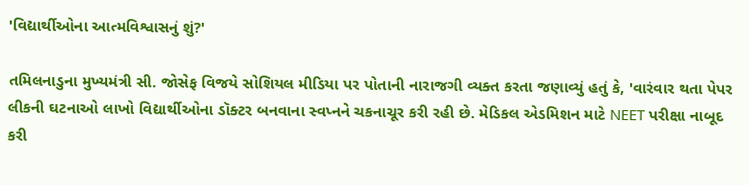'વિદ્યાર્થીઓના આત્મવિશ્વાસનું શું?'

તમિલનાડુના મુખ્યમંત્રી સી. જોસેફ વિજયે સોશિયલ મીડિયા પર પોતાની નારાજગી વ્યક્ત કરતા જણાવ્યું હતું કે, 'વારંવાર થતા પેપર લીકની ઘટનાઓ લાખો વિદ્યાર્થીઓના ડૉક્ટર બનવાના સ્વપ્નને ચકનાચૂર કરી રહી છે. મેડિકલ એડમિશન માટે NEET પરીક્ષા નાબૂદ કરી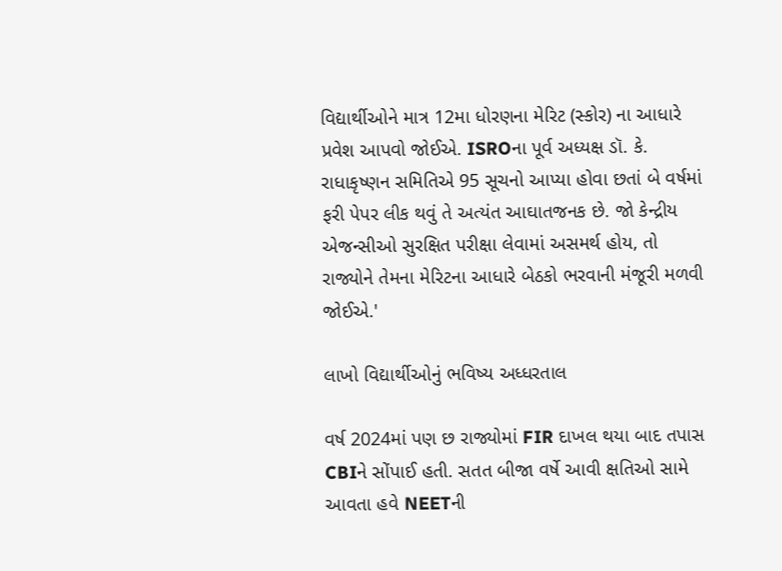વિદ્યાર્થીઓને માત્ર 12મા ધોરણના મેરિટ (સ્કોર) ના આધારે પ્રવેશ આપવો જોઈએ. ISROના પૂર્વ અધ્યક્ષ ડૉ. કે. રાધાકૃષ્ણન સમિતિએ 95 સૂચનો આપ્યા હોવા છતાં બે વર્ષમાં ફરી પેપર લીક થવું તે અત્યંત આઘાતજનક છે. જો કેન્દ્રીય એજન્સીઓ સુરક્ષિત પરીક્ષા લેવામાં અસમર્થ હોય, તો રાજ્યોને તેમના મેરિટના આધારે બેઠકો ભરવાની મંજૂરી મળવી જોઈએ.'

લાખો વિદ્યાર્થીઓનું ભવિષ્ય અધ્ધરતાલ

વર્ષ 2024માં પણ છ રાજ્યોમાં FIR દાખલ થયા બાદ તપાસ CBIને સોંપાઈ હતી. સતત બીજા વર્ષે આવી ક્ષતિઓ સામે આવતા હવે NEETની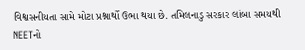વિશ્વસનીયતા સામે મોટા પ્રશ્નાર્થો ઉભા થયા છે. તમિલનાડુ સરકાર લાંબા સમયથી NEETનો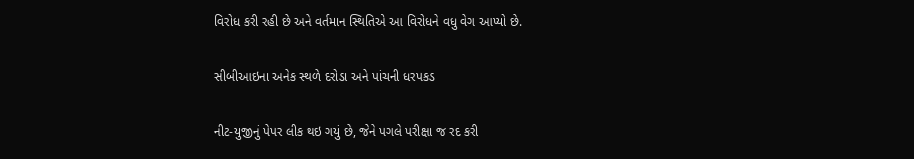વિરોધ કરી રહી છે અને વર્તમાન સ્થિતિએ આ વિરોધને વધુ વેગ આપ્યો છે.

સીબીઆઇના અનેક સ્થળે દરોડા અને પાંચની ધરપકડ

નીટ-યુજીનું પેપર લીક થઇ ગયું છે, જેને પગલે પરીક્ષા જ રદ કરી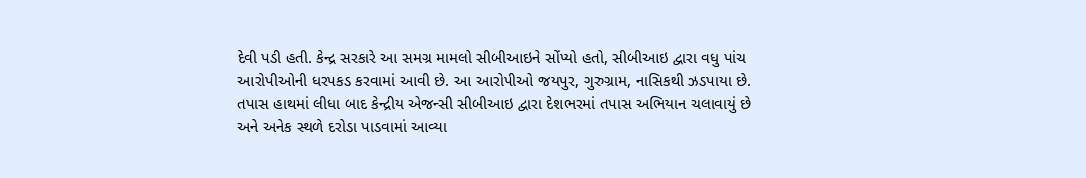દેવી પડી હતી. કેન્દ્ર સરકારે આ સમગ્ર મામલો સીબીઆઇને સોંપ્યો હતો, સીબીઆઇ દ્વારા વધુ પાંચ આરોપીઓની ધરપકડ કરવામાં આવી છે. આ આરોપીઓ જયપુર, ગુરુગ્રામ, નાસિકથી ઝડપાયા છે. તપાસ હાથમાં લીધા બાદ કેન્દ્રીય એજન્સી સીબીઆઇ દ્વારા દેશભરમાં તપાસ અભિયાન ચલાવાયું છે અને અનેક સ્થળે દરોડા પાડવામાં આવ્યા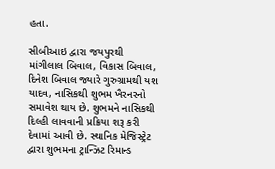હતા.

સીબીઆઇ દ્વારા જયપુરથી માંગીલાલ બિવાલ, વિકાસ બિવાલ, દિનેશ બિવાલ જ્યારે ગુરુગ્રામથી યશ યાદવ, નાસિકથી શુભમ ખૈરનરનો સમાવેશ થાય છે. શુભમને નાસિકથી દિલ્હી લાવવાની પ્રક્રિયા શરૂ કરી દેવામાં આવી છે. સ્થાનિક મેજિસ્ટ્રેટ દ્વારા શુભમના ટ્રાન્ઝિટ રિમાન્ડ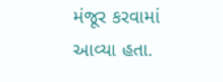મંજૂર કરવામાં આવ્યા હતા.